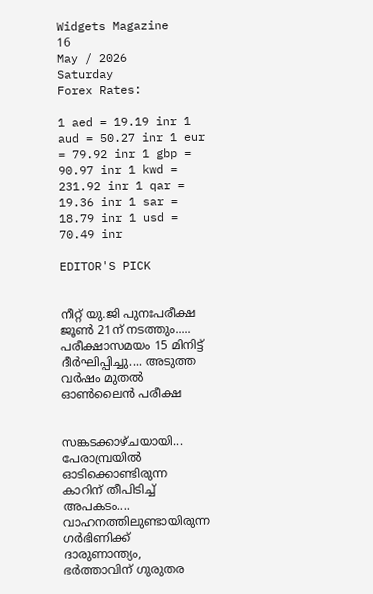Widgets Magazine
16
May / 2026
Saturday
Forex Rates:

1 aed = 19.19 inr 1 aud = 50.27 inr 1 eur = 79.92 inr 1 gbp = 90.97 inr 1 kwd = 231.92 inr 1 qar = 19.36 inr 1 sar = 18.79 inr 1 usd = 70.49 inr

EDITOR'S PICK


നീറ്റ് യു.ജി പുനഃപരീക്ഷ ജൂൺ 21ന് നടത്തും..... പരീക്ഷാസമയം 15 മിനിട്ട് ദീർഘിപ്പിച്ചു.... അടുത്ത വർഷം മുതൽ ഓൺലൈൻ പരീക്ഷ


സങ്കടക്കാഴ്ചയായി... പേരാമ്പ്രയിൽ ഓടിക്കൊണ്ടിരുന്ന കാറിന് തീപിടിച്ച് അപകടം.... വാഹനത്തിലുണ്ടായിരുന്ന ഗർഭിണിക്ക് ദാരുണാന്ത്യം, ഭർത്താവിന് ഗുരുതര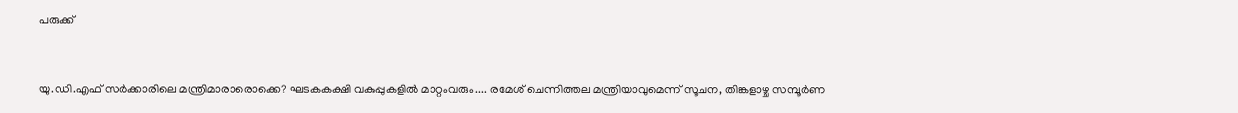പരുക്ക്


യു.ഡി.എഫ് സർക്കാരിലെ മന്ത്രിമാരാരൊക്കെ? ഘടകകക്ഷി വകുപ്പുകളിൽ മാറ്റംവരും.... രമേശ് ചെന്നിത്തല മന്ത്രിയാവുമെന്ന് സൂചന, തിങ്കളാഴ്ച സമ്പൂർണ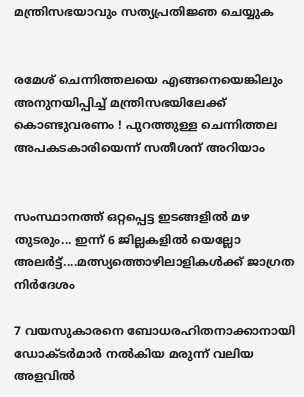മന്ത്രിസഭയാവും സത്യപ്രതിജ്ഞ ചെയ്യുക


രമേശ് ചെന്നിത്തലയെ എങ്ങനെയെങ്കിലും അനുനയിപ്പിച്ച് മന്ത്രിസഭയിലേക്ക് കൊണ്ടുവരണം ! പുറത്തുള്ള ചെന്നിത്തല അപകടകാരിയെന്ന് സതീശന് അറിയാം


സംസ്ഥാനത്ത് ഒറ്റപ്പെട്ട ഇടങ്ങളിൽ മഴ തുടരും... ഇന്ന് 6 ജില്ലകളിൽ യെല്ലോ അലർട്ട്....മത്സ്യത്തൊഴിലാളികൾക്ക് ജാഗ്രത നിർദേശം

7 വയസുകാരനെ ബോധരഹിതനാക്കാനായി ഡോക്ടര്‍മാര്‍ നല്‍കിയ മരുന്ന് വലിയ അളവില്‍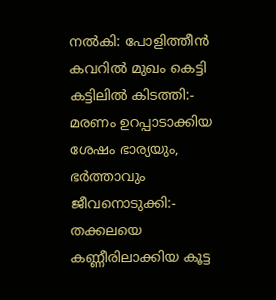നല്‍കി: പോളിത്തീന്‍ കവറില്‍ മുഖം കെട്ടി കട്ടിലില്‍ കിടത്തി:- മരണം ഉറപ്പാടാക്കിയ ശേഷം ഭാര്യയും, ഭർത്താവും ജീവനൊടുക്കി:- തക്കലയെ കണ്ണീരിലാക്കിയ കൂട്ട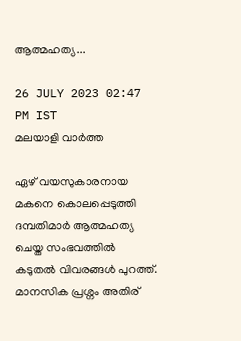ആത്മഹത്യ...

26 JULY 2023 02:47 PM IST
മലയാളി വാര്‍ത്ത

ഏഴ് വയസുകാരനായ മകനെ കൊലപ്പെടുത്തി ദമ്പതിമാർ ആത്മഹത്യ ചെയ്ത സംഭവത്തിൽ കടുതൽ വിവരങ്ങൾ പുറത്ത്. മാനസിക പ്രശ്നം അതിര്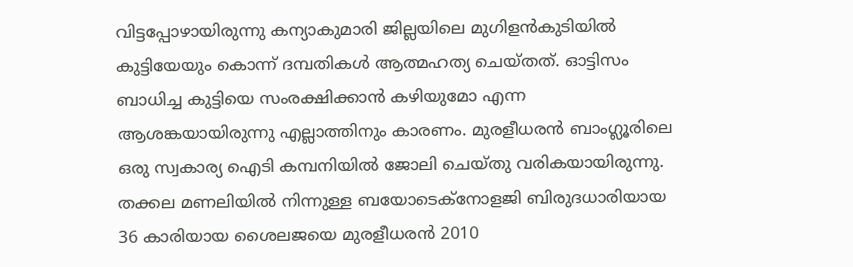വിട്ടപ്പോഴായിരുന്നു കന്യാകുമാരി ജില്ലയിലെ മുഗിളന്‍കുടിയില്‍ കുട്ടിയേയും കൊന്ന് ദമ്പതികള്‍ ആത്മഹത്യ ചെയ്തത്. ഓട്ടിസം ബാധിച്ച കുട്ടിയെ സംരക്ഷിക്കാന്‍ കഴിയുമോ എന്ന ആശങ്കയായിരുന്നു എല്ലാത്തിനും കാരണം. മുരളീധരന്‍ ബാംഗ്ലൂരിലെ ഒരു സ്വകാര്യ ഐടി കമ്പനിയില്‍ ജോലി ചെയ്തു വരികയായിരുന്നു. തക്കല മണലിയില്‍ നിന്നുള്ള ബയോടെക്നോളജി ബിരുദധാരിയായ 36 കാരിയായ ശൈലജയെ മുരളീധരന്‍ 2010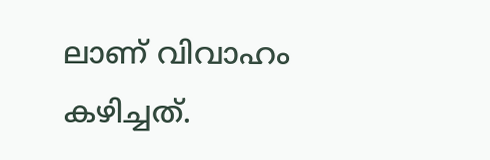ലാണ് വിവാഹം കഴിച്ചത്.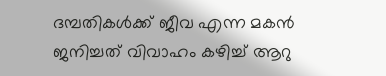ദമ്പതികള്‍ക്ക് ജീവ എന്ന മകന്‍ ജനിച്ചത് വിവാഹം കഴിച്ച് ആറു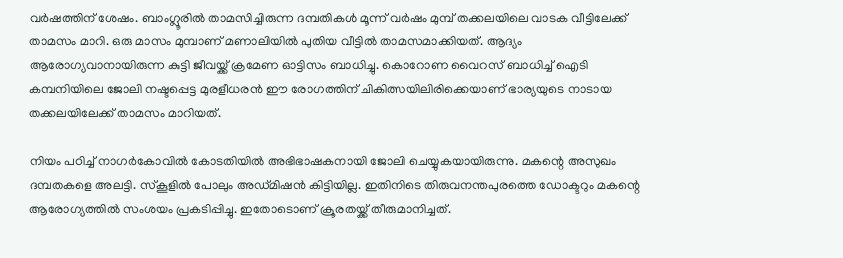വര്‍ഷത്തിന് ശേഷം. ബാംഗ്ലൂരില്‍ താമസിച്ചിരുന്ന ദമ്പതികള്‍ മൂന്ന് വര്‍ഷം മുമ്പ് തക്കലയിലെ വാടക വീട്ടിലേക്ക് താമസം മാറി. ഒരു മാസം മുമ്പാണ് മണാലിയില്‍ പുതിയ വീട്ടില്‍ താമസമാക്കിയത്. ആദ്യം ആരോഗ്യവാനായിരുന്ന കുട്ടി ജീവയ്ക്ക് ക്രമേണ ഓട്ടിസം ബാധിച്ചു. കൊറോണ വൈറസ് ബാധിച്ച് ഐടി കമ്പനിയിലെ ജോലി നഷ്ടപ്പെട്ട മുരളീധരന്‍ ഈ രോഗത്തിന് ചികിത്സയിലിരിക്കെയാണ് ഭാര്യയുടെ നാടായ തക്കലയിലേക്ക് താമസം മാറിയത്.

നിയം പഠിച്ച് നാഗര്‍കോവില്‍ കോടതിയില്‍ അഭിഭാഷകനായി ജോലി ചെയ്യുകയായിരുന്നു. മകന്റെ അസുഖം ദമ്പതകളെ അലട്ടി. സ്‌കൂളില്‍ പോലും അഡ്മിഷന്‍ കിട്ടിയില്ല. ഇതിനിടെ തിരുവനന്തപുരത്തെ ഡോക്ടറും മകന്റെ ആരോഗ്യത്തില്‍ സംശയം പ്രകടിപ്പിച്ചു. ഇതോടൊണ് ക്രൂരതയ്ക്ക് തീരുമാനിച്ചത്.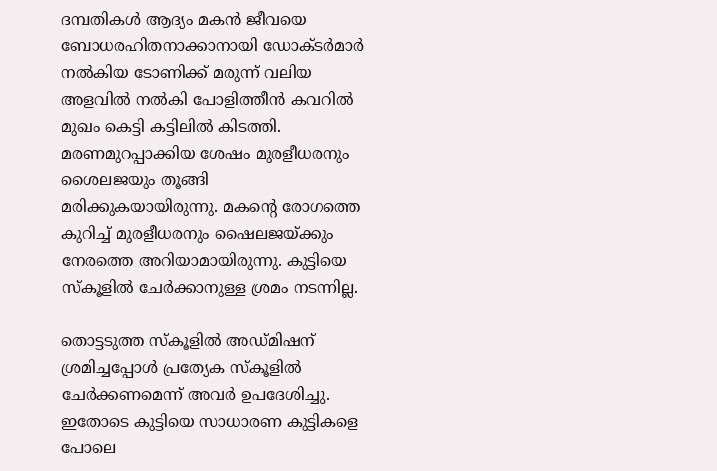ദമ്പതികള്‍ ആദ്യം മകന്‍ ജീവയെ ബോധരഹിതനാക്കാനായി ഡോക്ടര്‍മാര്‍ നല്‍കിയ ടോണിക്ക് മരുന്ന് വലിയ അളവില്‍ നല്‍കി പോളിത്തീന്‍ കവറില്‍ മുഖം കെട്ടി കട്ടിലില്‍ കിടത്തി. മരണമുറപ്പാക്കിയ ശേഷം മുരളീധരനും ശൈലജയും തൂങ്ങി മരിക്കുകയായിരുന്നു. മകന്റെ രോഗത്തെ കുറിച്ച് മുരളീധരനും ഷൈലജയ്ക്കും നേരത്തെ അറിയാമായിരുന്നു. കുട്ടിയെ സ്‌കൂളില്‍ ചേര്‍ക്കാനുള്ള ശ്രമം നടന്നില്ല.

തൊട്ടടുത്ത സ്‌കൂളില്‍ അഡ്മിഷന് ശ്രമിച്ചപ്പോള്‍ പ്രത്യേക സ്‌കൂളില്‍ ചേര്‍ക്കണമെന്ന് അവര്‍ ഉപദേശിച്ചു. ഇതോടെ കുട്ടിയെ സാധാരണ കുട്ടികളെ പോലെ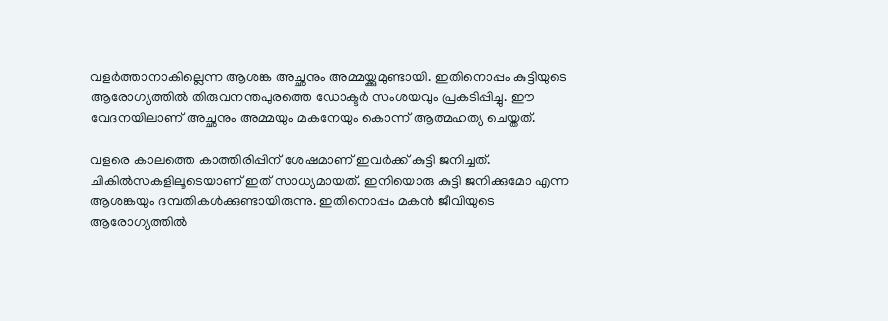വളര്‍ത്താനാകില്ലെന്ന ആശങ്ക അച്ഛനും അമ്മയ്ക്കുമുണ്ടായി. ഇതിനൊപ്പം കുട്ടിയുടെ ആരോഗ്യത്തില്‍ തിരുവനന്തപുരത്തെ ഡോക്ടര്‍ സംശയവും പ്രകടിപ്പിച്ചു. ഈ വേദനയിലാണ് അച്ഛനും അമ്മയും മകനേയും കൊന്ന് ആത്മഹത്യ ചെയ്തത്.

വളരെ കാലത്തെ കാത്തിരിപ്പിന് ശേഷമാണ് ഇവര്‍ക്ക് കുട്ടി ജനിച്ചത്. ചികില്‍സകളിലൂടെയാണ് ഇത് സാധ്യമായത്. ഇനിയൊരു കുട്ടി ജനിക്കുമോ എന്ന ആശങ്കയും ദമ്പതികള്‍ക്കുണ്ടായിരുന്നു. ഇതിനൊപ്പം മകന്‍ ജീവിയുടെ ആരോഗ്യത്തില്‍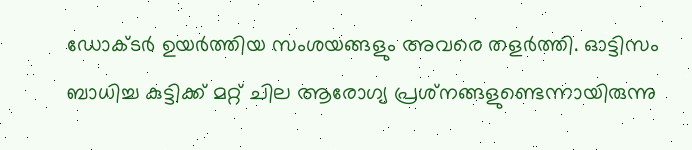ഡോക്ടര്‍ ഉയര്‍ത്തിയ സംശയങ്ങളും അവരെ തളര്‍ത്തി. ഓട്ടിസം ബാധിച്ച കുട്ടിക്ക് മറ്റ് ചില ആരോഗ്യ പ്രശ്‌നങ്ങളുണ്ടെന്നായിരുന്നു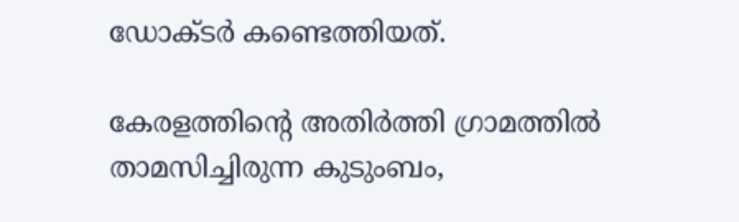ഡോക്ടര്‍ കണ്ടെത്തിയത്.

കേരളത്തിന്റെ അതിര്‍ത്തി ഗ്രാമത്തില്‍ താമസിച്ചിരുന്ന കുടുംബം,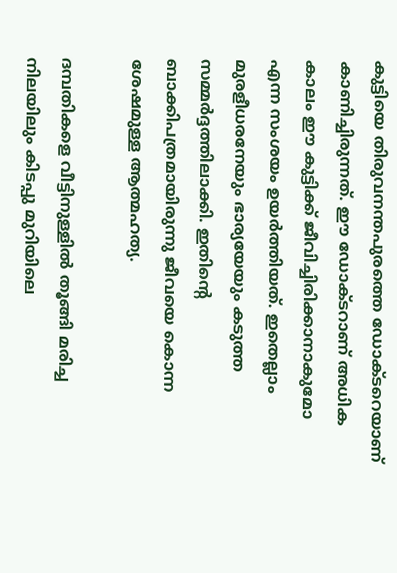കുട്ടിയെ തിരുവനന്തപുരത്തെ ഡോക്ടറെയാണ് കാണിച്ചിരുന്നത്. ഈ ഡോക്ടറാണ് അധിക കാലം ഈ കുട്ടിക്ക് ജീവിച്ചിരിക്കാനാകുമോ എന്ന സംശയം ഉയര്‍ത്തിയത്. ഇതെല്ലാം മുരളീധരനേയും ഭാര്യയേയും കടുത്ത സമ്മര്‍ദ്ദത്തിലാക്കി. ഇതിന്റെ ബാക്കിപത്രമായിരുന്നു ജീവയെ കൊന്ന ശേഷമുള്ള ആത്മഹത്യ.

ദമ്പതികളെ വീട്ടിനുള്ളില്‍ തൂങ്ങി മരിച്ച നിലയിലും കിടപ്പു മുറിയിലെ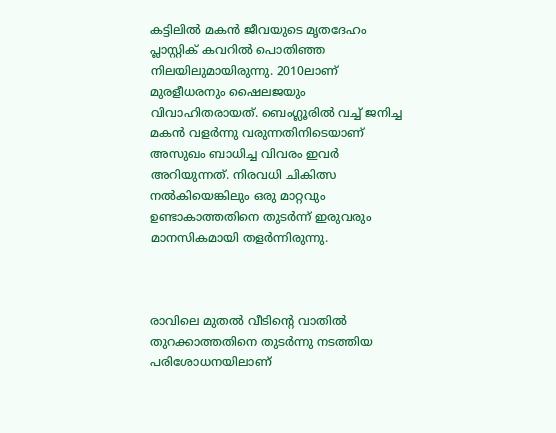കട്ടിലില്‍ മകന്‍ ജീവയുടെ മൃതദേഹം പ്ലാസ്റ്റിക് കവറില്‍ പൊതിഞ്ഞ നിലയിലുമായിരുന്നു. 2010ലാണ് മുരളീധരനും ഷൈലജയും വിവാഹിതരായത്. ബെംഗ്ലൂരില്‍ വച്ച് ജനിച്ച മകന്‍ വളര്‍ന്നു വരുന്നതിനിടെയാണ് അസുഖം ബാധിച്ച വിവരം ഇവര്‍ അറിയുന്നത്. നിരവധി ചികിത്സ നല്‍കിയെങ്കിലും ഒരു മാറ്റവും ഉണ്ടാകാത്തതിനെ തുടര്‍ന്ന് ഇരുവരും മാനസികമായി തളര്‍ന്നിരുന്നു.



രാവിലെ മുതല്‍ വീടിന്റെ വാതില്‍ തുറക്കാത്തതിനെ തുടര്‍ന്നു നടത്തിയ പരിശോധനയിലാണ്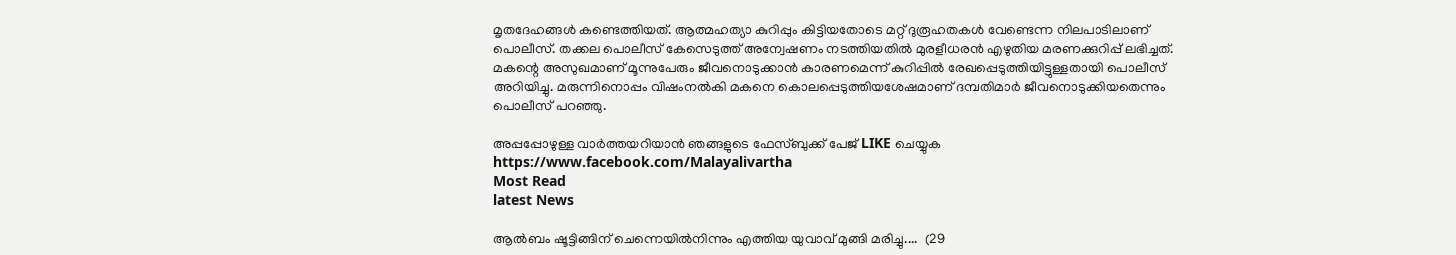മൃതദേഹങ്ങള്‍ കണ്ടെത്തിയത്. ആത്മഹത്യാ കുറിപ്പും കിട്ടിയതോടെ മറ്റ് ദുരൂഹതകള്‍ വേണ്ടെന്ന നിലപാടിലാണ് പൊലീസ്. തക്കല പൊലീസ് കേസെടുത്ത് അന്വേഷണം നടത്തിയതില്‍ മുരളീധരന്‍ എഴുതിയ മരണക്കുറിപ്പ് ലഭിച്ചത്. മകന്റെ അസുഖമാണ് മൂന്നുപേരും ജീവനൊടുക്കാന്‍ കാരണമെന്ന് കുറിപ്പില്‍ രേഖപ്പെടുത്തിയിട്ടുള്ളതായി പൊലീസ് അറിയിച്ചു. മരുന്നിനൊപ്പം വിഷംനല്‍കി മകനെ കൊലപ്പെടുത്തിയശേഷമാണ് ദമ്പതിമാര്‍ ജീവനൊടുക്കിയതെന്നും പൊലീസ് പറഞ്ഞു.

അപ്പപ്പോഴുള്ള വാര്‍ത്തയറിയാന്‍ ഞങ്ങളുടെ ഫേസ്‌ബുക്ക്‌ പേജ് LIKE ചെയ്യുക
https://www.facebook.com/Malayalivartha
Most Read
latest News

ആൽബം ഷൂട്ടിങ്ങിന് ചെന്നെയിൽനിന്നും എത്തിയ യുവാവ് മുങ്ങി മരിച്ചു....  (29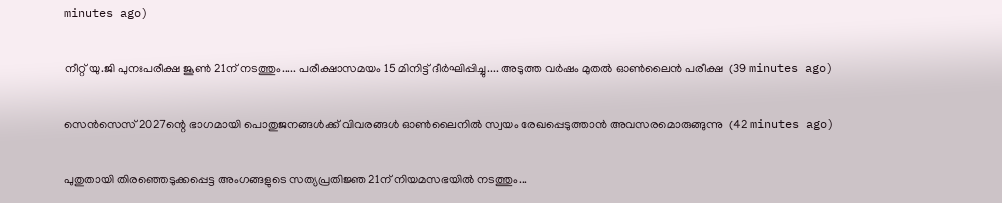minutes ago)

നീറ്റ് യു.ജി പുനഃപരീക്ഷ ജൂൺ 21ന് നടത്തും..... പരീക്ഷാസമയം 15 മിനിട്ട് ദീർഘിപ്പിച്ചു.... അടുത്ത വർഷം മുതൽ ഓൺലൈൻ പരീക്ഷ  (39 minutes ago)

സെൻസെസ് 2027ന്റെ ഭാഗമായി പൊതുജനങ്ങൾക്ക് വിവരങ്ങൾ ഓൺലൈനിൽ സ്വയം രേഖപ്പെടുത്താൻ അവസരമൊരുങ്ങുന്നു  (42 minutes ago)

പുതുതായി തിരഞ്ഞെടുക്കപ്പെട്ട അംഗങ്ങളുടെ സത്യപ്രതിജ്ഞ 21ന് നിയമസഭയിൽ നടത്തും...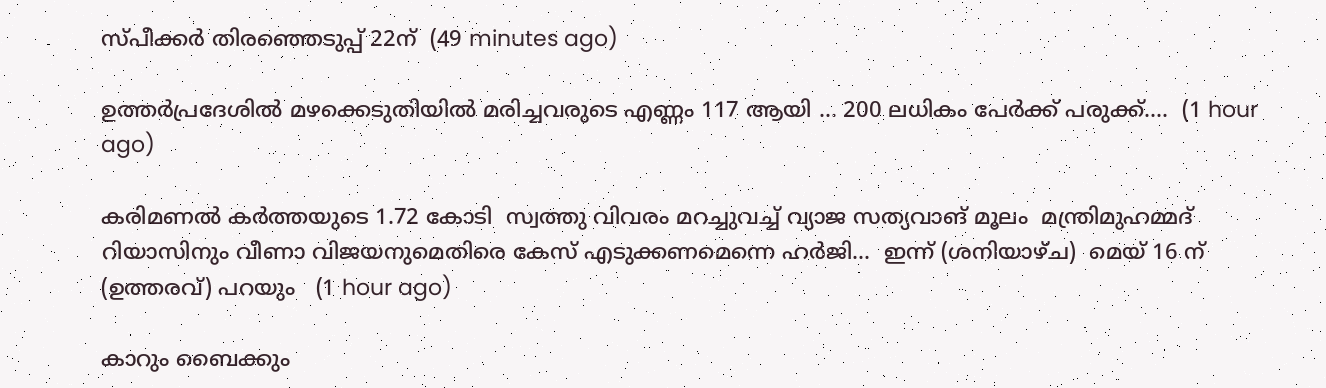സ്പീക്കർ തിരഞ്ഞെടുപ്പ് 22ന്  (49 minutes ago)

ഉത്തർപ്രദേശിൽ മഴക്കെടുതിയിൽ മരിച്ചവരുടെ എണ്ണം 117 ആയി ... 200 ലധികം പേർക്ക് പരുക്ക്....  (1 hour ago)

കരിമണൽ കർത്തയുടെ 1.72 കോടി  സ്വത്തു വിവരം മറച്ചുവച്ച് വ്യാജ സത്യവാങ് മൂലം  മന്ത്രിമുഹമ്മദ്  റിയാസിനും വീണാ വിജയനുമെതിരെ കേസ് എടുക്കണമെന്നെ ഹർജി...  ഇന്ന് (ശനിയാഴ്ച)  മെയ് 16 ന് (ഉത്തരവ്) പറയും   (1 hour ago)

കാറും ബൈക്കും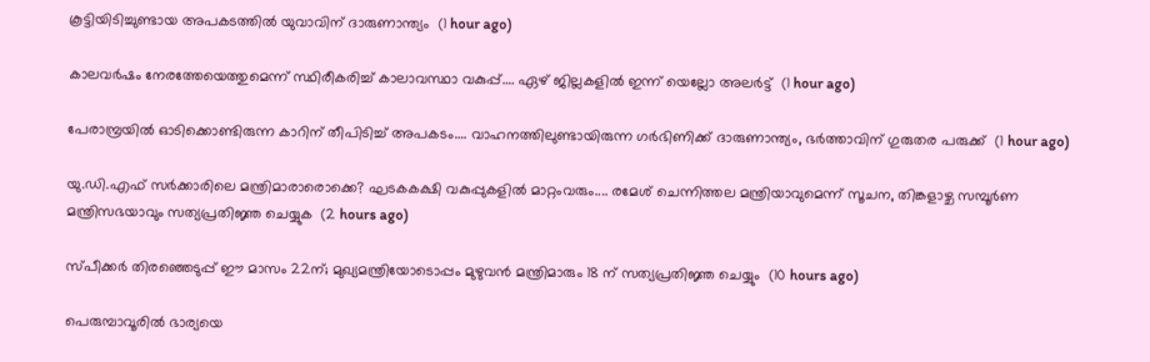കൂട്ടിയിടിച്ചുണ്ടായ അപകടത്തിൽ യുവാവിന് ദാരുണാന്ത്യം  (1 hour ago)

കാലവർഷം നേരത്തേയെത്തുമെന്ന് സ്ഥിരീകരിച്ച് കാലാവസ്ഥാ വകുപ്പ്.... ഏഴ് ജില്ലകളിൽ ഇന്ന് യെല്ലോ അലർട്ട്  (1 hour ago)

പേരാമ്പ്രയിൽ ഓടിക്കൊണ്ടിരുന്ന കാറിന് തീപിടിച്ച് അപകടം.... വാഹനത്തിലുണ്ടായിരുന്ന ഗർഭിണിക്ക് ദാരുണാന്ത്യം, ഭർത്താവിന് ഗുരുതര പരുക്ക്  (1 hour ago)

യു.ഡി.എഫ് സർക്കാരിലെ മന്ത്രിമാരാരൊക്കെ? ഘടകകക്ഷി വകുപ്പുകളിൽ മാറ്റംവരും.... രമേശ് ചെന്നിത്തല മന്ത്രിയാവുമെന്ന് സൂചന, തിങ്കളാഴ്ച സമ്പൂർണ മന്ത്രിസഭയാവും സത്യപ്രതിജ്ഞ ചെയ്യുക  (2 hours ago)

സ്പീക്കര്‍ തിരഞ്ഞെടുപ്പ് ഈ മാസം 22ന്; മുഖ്യമന്ത്രിയോടൊപ്പം മുഴുവന്‍ മന്ത്രിമാരും 18 ന് സത്യപ്രതിജ്ഞ ചെയ്യും  (10 hours ago)

പെരുമ്പാവൂരില്‍ ഭാര്യയെ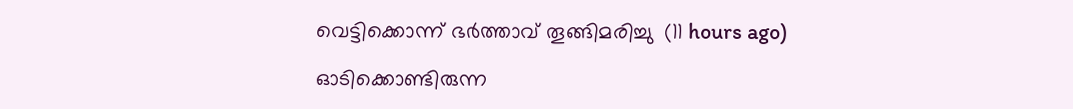വെട്ടിക്കൊന്ന് ഭര്‍ത്താവ് തൂങ്ങിമരിച്ചു  (11 hours ago)

ഓടിക്കൊണ്ടിരുന്ന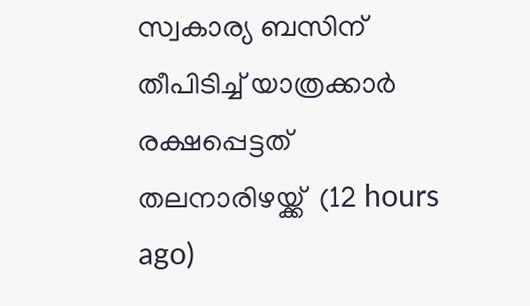സ്വകാര്യ ബസിന് തീപിടിച്ച് യാത്രക്കാര്‍ രക്ഷപ്പെട്ടത് തലനാരിഴയ്ക്ക്  (12 hours ago)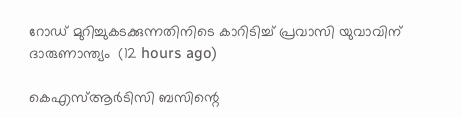റോഡ് മുറിച്ചുകടക്കുന്നതിനിടെ കാറിടിച്ച് പ്രവാസി യുവാവിന് ദാരുണാന്ത്യം  (12 hours ago)

കെഎസ്ആര്‍ടിസി ബസിന്റെ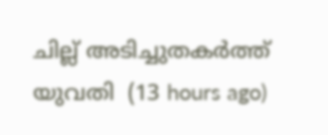ചില്ല് അടിച്ചുതകര്‍ത്ത് യുവതി  (13 hours ago)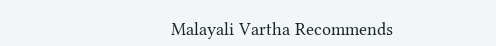Malayali Vartha Recommends